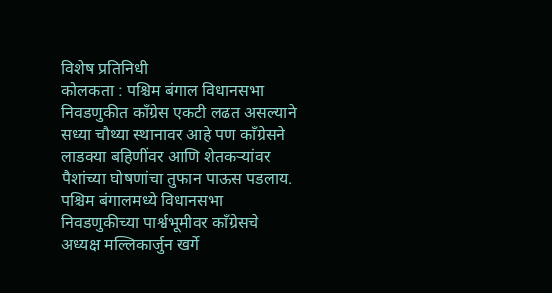विशेष प्रतिनिधी
कोलकता : पश्चिम बंगाल विधानसभा निवडणुकीत काँग्रेस एकटी लढत असल्याने सध्या चौथ्या स्थानावर आहे पण काँग्रेसने लाडक्या बहिणींवर आणि शेतकऱ्यांवर पैशांच्या घोषणांचा तुफान पाऊस पडलाय. पश्चिम बंगालमध्ये विधानसभा निवडणुकीच्या पार्श्वभूमीवर काँग्रेसचे अध्यक्ष मल्लिकार्जुन खर्गे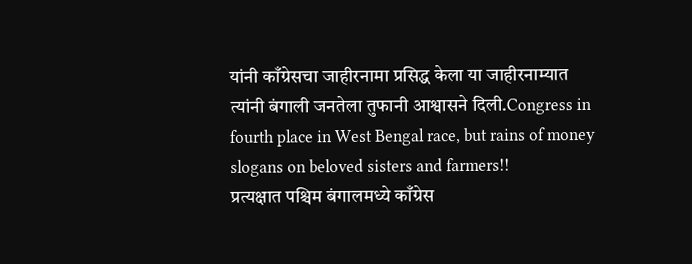यांनी काँग्रेसचा जाहीरनामा प्रसिद्ध केला या जाहीरनाम्यात त्यांनी बंगाली जनतेला तुफानी आश्वासने दिली.Congress in fourth place in West Bengal race, but rains of money slogans on beloved sisters and farmers!!
प्रत्यक्षात पश्चिम बंगालमध्ये काँग्रेस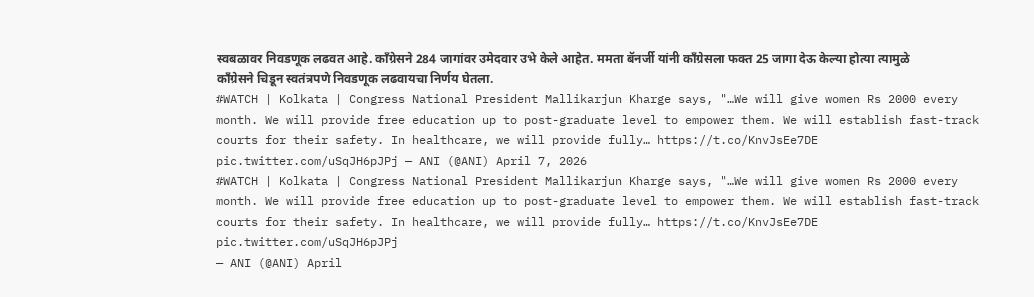स्वबळावर निवडणूक लढवत आहे. काँग्रेसने 284 जागांवर उमेदवार उभे केले आहेत. ममता बॅनर्जी यांनी काँग्रेसला फक्त 25 जागा देऊ केल्या होत्या त्यामुळे काँग्रेसने चिडून स्वतंत्रपणे निवडणूक लढवायचा निर्णय घेतला.
#WATCH | Kolkata | Congress National President Mallikarjun Kharge says, "…We will give women Rs 2000 every month. We will provide free education up to post-graduate level to empower them. We will establish fast-track courts for their safety. In healthcare, we will provide fully… https://t.co/KnvJsEe7DE pic.twitter.com/uSqJH6pJPj — ANI (@ANI) April 7, 2026
#WATCH | Kolkata | Congress National President Mallikarjun Kharge says, "…We will give women Rs 2000 every month. We will provide free education up to post-graduate level to empower them. We will establish fast-track courts for their safety. In healthcare, we will provide fully… https://t.co/KnvJsEe7DE pic.twitter.com/uSqJH6pJPj
— ANI (@ANI) April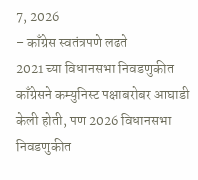7, 2026
– काँग्रेस स्वतंत्रपणे लढते
2021 च्या विधानसभा निवडणुकीत काँग्रेसने कम्युनिस्ट पक्षाबरोबर आघाडी केली होती, पण 2026 विधानसभा निवडणुकीत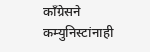काँग्रेसने कम्युनिस्टांनाही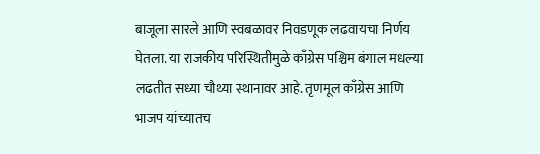बाजूला सारले आणि स्वबळावर निवडणूक लढवायचा निर्णय घेतला. या राजकीय परिस्थितीमुळे काँग्रेस पश्चिम बंगाल मधल्या लढतीत सध्या चौथ्या स्थानावर आहे. तृणमूल काँग्रेस आणि भाजप यांच्यातच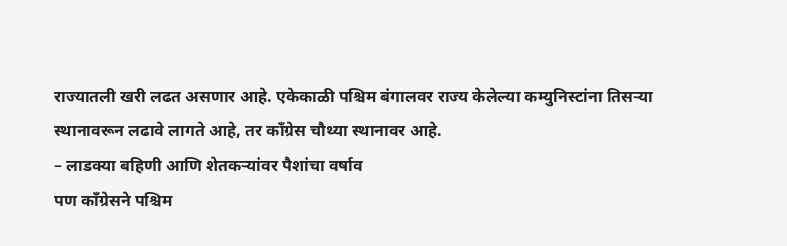राज्यातली खरी लढत असणार आहे. एकेकाळी पश्चिम बंगालवर राज्य केलेल्या कम्युनिस्टांना तिसऱ्या स्थानावरून लढावे लागते आहे, तर काँग्रेस चौथ्या स्थानावर आहे.
– लाडक्या बहिणी आणि शेतकऱ्यांवर पैशांचा वर्षाव
पण काँग्रेसने पश्चिम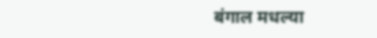बंगाल मधल्या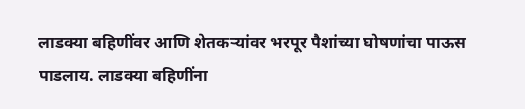लाडक्या बहिणींवर आणि शेतकऱ्यांवर भरपूर पैशांच्या घोषणांचा पाऊस पाडलाय. लाडक्या बहिणींना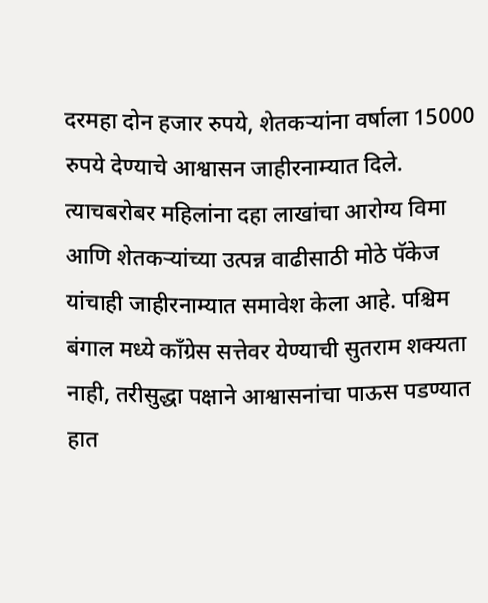दरमहा दोन हजार रुपये, शेतकऱ्यांना वर्षाला 15000 रुपये देण्याचे आश्वासन जाहीरनाम्यात दिले. त्याचबरोबर महिलांना दहा लाखांचा आरोग्य विमा आणि शेतकऱ्यांच्या उत्पन्न वाढीसाठी मोठे पॅकेज यांचाही जाहीरनाम्यात समावेश केला आहे. पश्चिम बंगाल मध्ये काँग्रेस सत्तेवर येण्याची सुतराम शक्यता नाही, तरीसुद्धा पक्षाने आश्वासनांचा पाऊस पडण्यात हात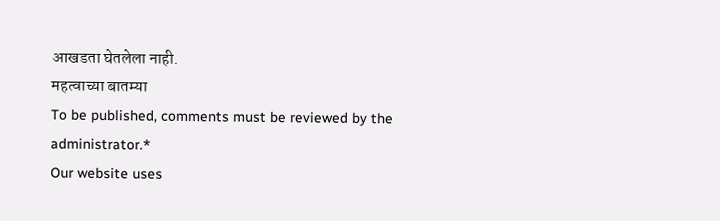आखडता घेतलेला नाही.
महत्वाच्या बातम्या
To be published, comments must be reviewed by the administrator.*
Our website uses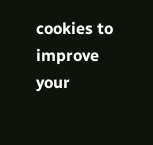cookies to improve your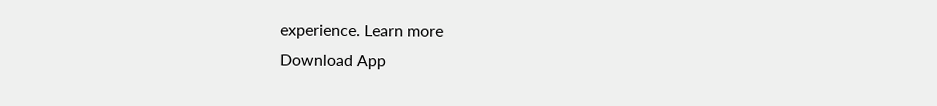experience. Learn more
Download App